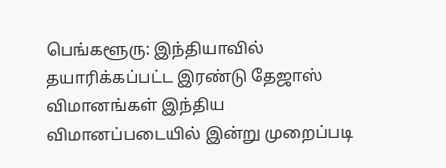பெங்களூரு: இந்தியாவில் தயாரிக்கப்பட்ட இரண்டு தேஜாஸ் விமானங்கள் இந்திய விமானப்படையில் இன்று முறைப்படி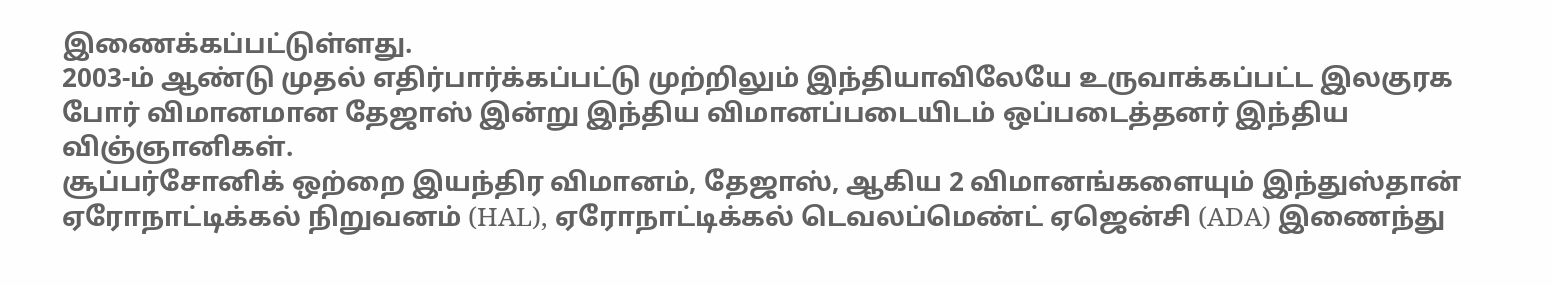இணைக்கப்பட்டுள்ளது.
2003-ம் ஆண்டு முதல் எதிர்பார்க்கப்பட்டு முற்றிலும் இந்தியாவிலேயே உருவாக்கப்பட்ட இலகுரக போர் விமானமான தேஜாஸ் இன்று இந்திய விமானப்படையிடம் ஒப்படைத்தனர் இந்திய விஞ்ஞானிகள்.
சூப்பர்சோனிக் ஒற்றை இயந்திர விமானம், தேஜாஸ், ஆகிய 2 விமானங்களையும் இந்துஸ்தான் ஏரோநாட்டிக்கல் நிறுவனம் (HAL), ஏரோநாட்டிக்கல் டெவலப்மெண்ட் ஏஜென்சி (ADA) இணைந்து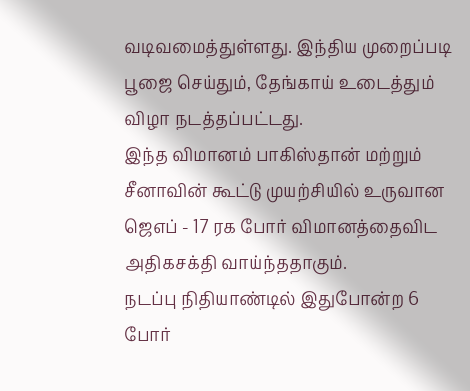வடிவமைத்துள்ளது. இந்திய முறைப்படி பூஜை செய்தும், தேங்காய் உடைத்தும் விழா நடத்தப்பட்டது.
இந்த விமானம் பாகிஸ்தான் மற்றும் சீனாவின் கூட்டு முயற்சியில் உருவான ஜெஎப் - 17 ரக போர் விமானத்தைவிட அதிகசக்தி வாய்ந்ததாகும்.
நடப்பு நிதியாண்டில் இதுபோன்ற 6 போர்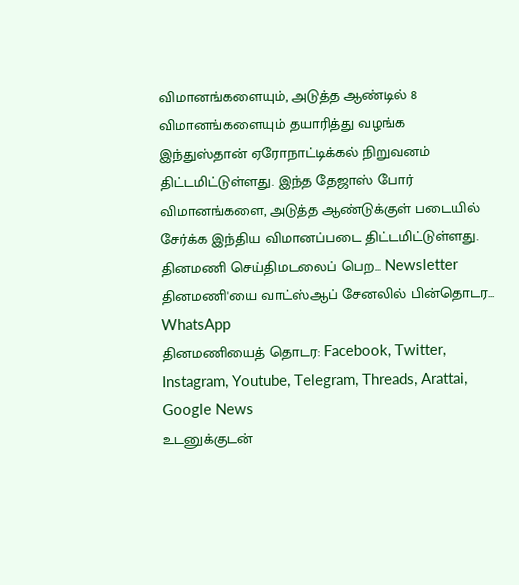விமானங்களையும், அடுத்த ஆண்டில் 8 விமானங்களையும் தயாரித்து வழங்க இந்துஸ்தான் ஏரோநாட்டிக்கல் நிறுவனம் திட்டமிட்டுள்ளது. இந்த தேஜாஸ் போர் விமானங்களை, அடுத்த ஆண்டுக்குள் படையில் சேர்க்க இந்திய விமானப்படை திட்டமிட்டுள்ளது.
தினமணி செய்திமடலைப் பெற... Newsletter
தினமணி'யை வாட்ஸ்ஆப் சேனலில் பின்தொடர... WhatsApp
தினமணியைத் தொடர: Facebook, Twitter, Instagram, Youtube, Telegram, Threads, Arattai, Google News
உடனுக்குடன்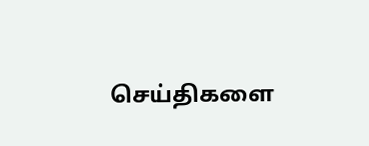செய்திகளை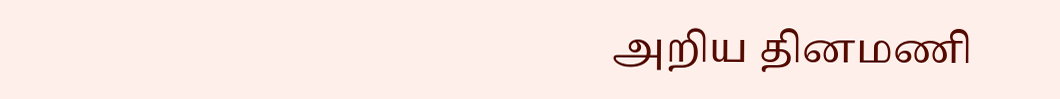அறிய தினமணி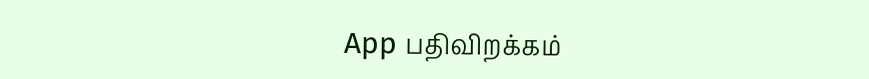App பதிவிறக்கம்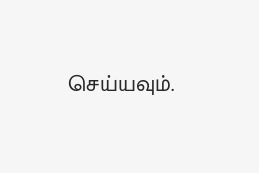செய்யவும்.